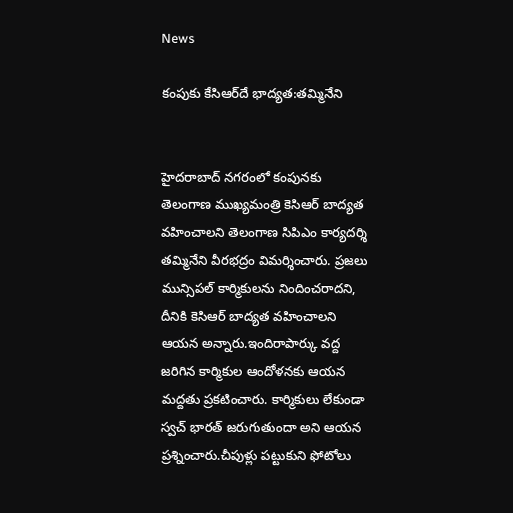News

కంపుకు కేసిఆర్‌దే భాద్యత:తమ్మినేని


హైదరాబాద్ నగరంలో కంపునకు తెలంగాణ ముఖ్యమంత్రి కెసిఆర్ బాద్యత వహించాలని తెలంగాణ సిపిఎం కార్యదర్శి తమ్మినేని వీరభద్రం విమర్శించారు. ప్రజలు మున్సిపల్ కార్మికులను నిందించరాదని, దీనికి కెసిఆర్ బాద్యత వహించాలని ఆయన అన్నారు.ఇందిరాపార్కు వద్ద జరిగిన కార్మికుల ఆందోళనకు ఆయన మద్దతు ప్రకటించారు. కార్మికులు లేకుండా స్వచ్ భారత్ జరుగుతుందా అని ఆయన ప్రశ్నించారు.చీపుళ్లు పట్టుకుని ఫోటోలు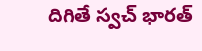దిగితే స్వచ్ భారత్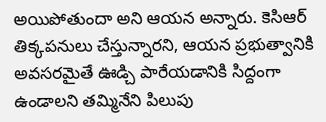అయిపోతుందా అని ఆయన అన్నారు. కెసిఆర్ తిక్కపనులు చేస్తున్నారని, ఆయన ప్రభుత్వానికి అవసరమైతే ఊడ్చి పారేయడానికి సిద్దంగా ఉండాలని తమ్మినేని పిలుపు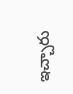ఇచ్చారు